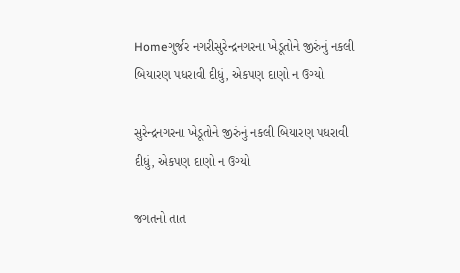Homeગુર્જર નગરીસુરેન્દ્રનગરના ખેડૂતોને જીરુંનું નકલી બિયારણ પધરાવી દીધું, એકપણ દાણો ન ઉગ્યો

સુરેન્દ્રનગરના ખેડૂતોને જીરુંનું નકલી બિયારણ પધરાવી દીધું, એકપણ દાણો ન ઉગ્યો

જગતનો તાત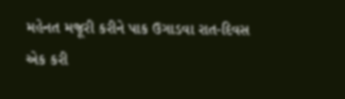મહેનત મજૂરી કરીને પાક ઉગાડવા રાત-દિવસ એક કરી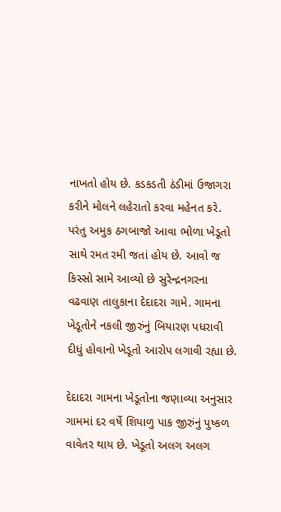નાખતો હોય છે. કડકડતી ઠંડીમાં ઉજાગરા કરીને મોલને લહેરાતો કરવા મહેનત કરે. પરંતુ અમુક ઠગબાજો આવા ભોળા ખેડૂતો સાથે રમત રમી જતાં હોય છે. આવો જ કિસ્સો સામે આવ્યો છે સુરેન્દ્રનગરના વઢવાણ તાલુકાના દેદાદરા ગામે. ગામના ખેડૂતોને નકલી જીરુંનું બિયારણ પધરાવી દીધું હોવાનો ખેડૂતો આરોપ લગાવી રહ્યા છે.

દેદાદરા ગામના ખેડૂતોના જણાવ્યા અનુસાર ગામમાં દર વર્ષે શિયાળુ પાક જીરુંનું પુષ્કળ વાવેતર થાય છે. ખેડૂતો અલગ અલગ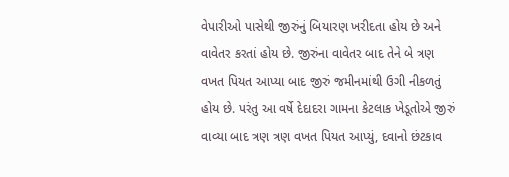વેપારીઓ પાસેથી જીરુંનું બિયારણ ખરીદતા હોય છે અને વાવેતર કરતાં હોય છે. જીરુંના વાવેતર બાદ તેને બે ત્રણ વખત પિયત આપ્યા બાદ જીરું જમીનમાંથી ઉગી નીકળતું હોય છે. પરંતુ આ વર્ષે દેદાદરા ગામના કેટલાક ખેડૂતોએ જીરું વાવ્યા બાદ ત્રણ ત્રણ વખત પિયત આપ્યું, દવાનો છંટકાવ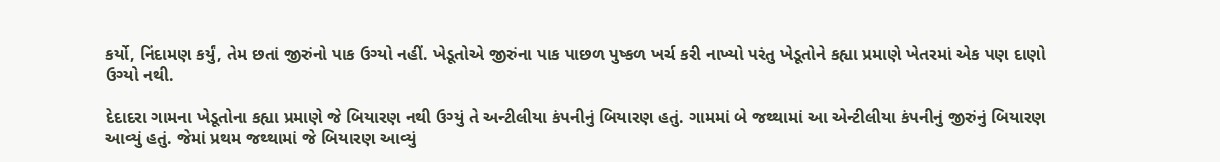કર્યો, નિંદામણ કર્યું, તેમ છતાં જીરુંનો પાક ઉગ્યો નહીં. ખેડૂતોએ જીરુંના પાક પાછળ પુષ્કળ ખર્ચ કરી નાખ્યો પરંતુ ખેડૂતોને કહ્યા પ્રમાણે ખેતરમાં એક પણ દાણો ઉગ્યો નથી.

દેદાદરા ગામના ખેડૂતોના કહ્યા પ્રમાણે જે બિયારણ નથી ઉગ્યું તે અન્ટીલીયા કંપનીનું બિયારણ હતું. ગામમાં બે જથ્થામાં આ એન્ટીલીયા કંપનીનું જીરુંનું બિયારણ આવ્યું હતું. જેમાં પ્રથમ જથ્થામાં જે બિયારણ આવ્યું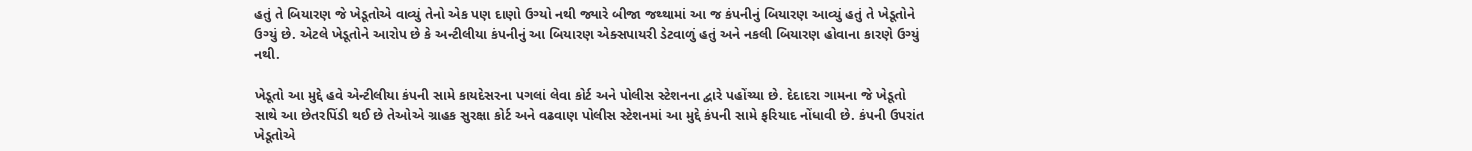હતું તે બિયારણ જે ખેડૂતોએ વાવ્યું તેનો એક પણ દાણો ઉગ્યો નથી જ્યારે બીજા જથ્થામાં આ જ કંપનીનું બિયારણ આવ્યું હતું તે ખેડૂતોને ઉગ્યું છે. એટલે ખેડૂતોને આરોપ છે કે અન્ટીલીયા કંપનીનું આ બિયારણ એક્સપાયરી ડેટવાળું હતું અને નકલી બિયારણ હોવાના કારણે ઉગ્યું નથી.

ખેડૂતો આ મુદ્દે હવે એન્ટીલીયા કંપની સામે કાયદેસરના પગલાં લેવા કોર્ટ અને પોલીસ સ્ટેશનના દ્વારે પહોંચ્યા છે. દેદાદરા ગામના જે ખેડૂતો સાથે આ છેતરપિંડી થઈ છે તેઓએ ગ્રાહક સુરક્ષા કોર્ટ અને વઢવાણ પોલીસ સ્ટેશનમાં આ મુદ્દે કંપની સામે ફરિયાદ નોંધાવી છે. કંપની ઉપરાંત ખેડૂતોએ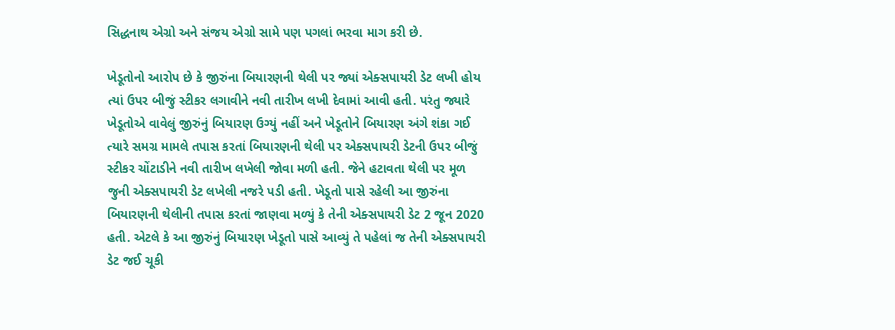સિદ્ધનાથ એગ્રો અને સંજય એગ્રો સામે પણ પગલાં ભરવા માગ કરી છે.

ખેડૂતોનો આરોપ છે કે જીરુંના બિયારણની થેલી પર જ્યાં એક્સપાયરી ડેટ લખી હોય ત્યાં ઉપર બીજું સ્ટીકર લગાવીને નવી તારીખ લખી દેવામાં આવી હતી. પરંતુ જ્યારે ખેડૂતોએ વાવેલું જીરુંનું બિયારણ ઉગ્યું નહીં અને ખેડૂતોને બિયારણ અંગે શંકા ગઈ ત્યારે સમગ્ર મામલે તપાસ કરતાં બિયારણની થેલી પર એક્સપાયરી ડેટની ઉપર બીજું સ્ટીકર ચોંટાડીને નવી તારીખ લખેલી જોવા મળી હતી. જેને હટાવતા થેલી પર મૂળ જુની એક્સપાયરી ડેટ લખેલી નજરે પડી હતી. ખેડૂતો પાસે રહેલી આ જીરુંના બિયારણની થેલીની તપાસ કરતાં જાણવા મળ્યું કે તેની એક્સપાયરી ડેટ 2 જૂન 2020 હતી. એટલે કે આ જીરુંનું બિયારણ ખેડૂતો પાસે આવ્યું તે પહેલાં જ તેની એક્સપાયરી ડેટ જઈ ચૂકી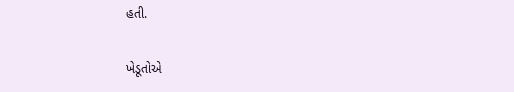હતી.

ખેડૂતોએ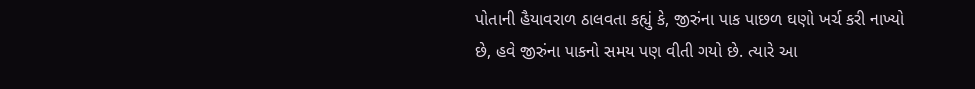પોતાની હૈયાવરાળ ઠાલવતા કહ્યું કે, જીરુંના પાક પાછળ ઘણો ખર્ચ કરી નાખ્યો છે, હવે જીરુંના પાકનો સમય પણ વીતી ગયો છે. ત્યારે આ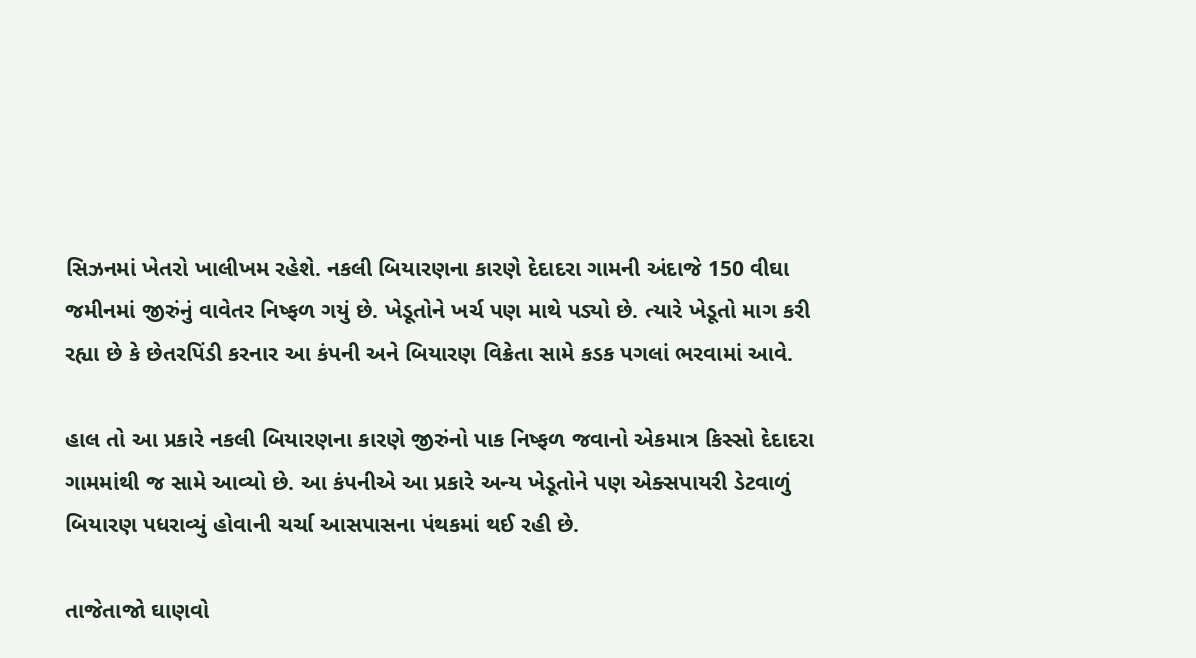સિઝનમાં ખેતરો ખાલીખમ રહેશે. નકલી બિયારણના કારણે દેદાદરા ગામની અંદાજે 150 વીઘા જમીનમાં જીરુંનું વાવેતર નિષ્ફળ ગયું છે. ખેડૂતોને ખર્ચ પણ માથે પડ્યો છે. ત્યારે ખેડૂતો માગ કરી રહ્યા છે કે છેતરપિંડી કરનાર આ કંપની અને બિયારણ વિક્રેતા સામે કડક પગલાં ભરવામાં આવે.

હાલ તો આ પ્રકારે નકલી બિયારણના કારણે જીરુંનો પાક નિષ્ફળ જવાનો એકમાત્ર કિસ્સો દેદાદરા ગામમાંથી જ સામે આવ્યો છે. આ કંપનીએ આ પ્રકારે અન્ય ખેડૂતોને પણ એક્સપાયરી ડેટવાળું બિયારણ પધરાવ્યું હોવાની ચર્ચા આસપાસના પંથકમાં થઈ રહી છે.

તાજેતાજો ઘાણવો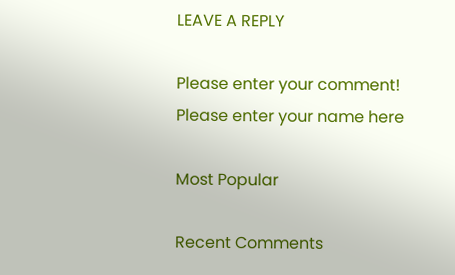LEAVE A REPLY

Please enter your comment!
Please enter your name here

Most Popular

Recent Comments